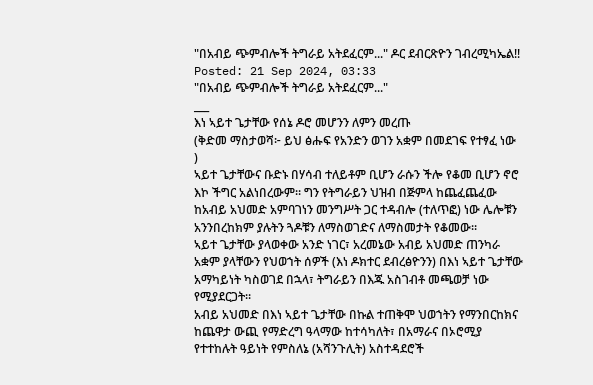"በአብይ ጭምብሎች ትግራይ አትደፈርም..." ዶር ደብርጽዮን ገብረሚካኤል!!
Posted: 21 Sep 2024, 03:33
"በአብይ ጭምብሎች ትግራይ አትደፈርም..."
___
እነ ኣይተ ጌታቸው የሰኔ ዶሮ መሆንን ለምን መረጡ
(ቅድመ ማስታወሻ፦ ይህ ፅሑፍ የአንድን ወገን አቋም በመደገፍ የተፃፈ ነው
)
ኣይተ ጌታቸውና ቡድኑ በሃሳብ ተለይቶም ቢሆን ራሱን ችሎ የቆመ ቢሆን ኖሮ እኮ ችግር አልነበረውም። ግን የትግራይን ህዝብ በጅምላ ከጨፈጨፈው ከአብይ አህመድ አምባገነን መንግሥት ጋር ተዳብሎ (ተለጥፎ) ነው ሌሎቹን አንንበረከክም ያሉትን ጓዶቹን ለማስወገድና ለማስመታት የቆመው።
ኣይተ ጌታቸው ያላወቀው አንድ ነገር፣ አረመኔው አብይ አህመድ ጠንካራ አቋም ያላቸውን የህወኀት ሰዎች (እነ ዶክተር ደብረፅዮንን) በእነ ኣይተ ጌታቸው አማካይነት ካስወገደ በኋላ፣ ትግራይን በእጁ አስገብቶ መጫወቻ ነው የሚያደርጋት።
አብይ አህመድ በእነ ኣይተ ጌታቸው በኩል ተጠቅሞ ህወኀትን የማንበርከክና ከጨዋታ ውጪ የማድረግ ዓላማው ከተሳካለት፣ በአማራና በኦሮሚያ የተተከሉት ዓይነት የምስለኔ (አሻንጉሊት) አስተዳደሮች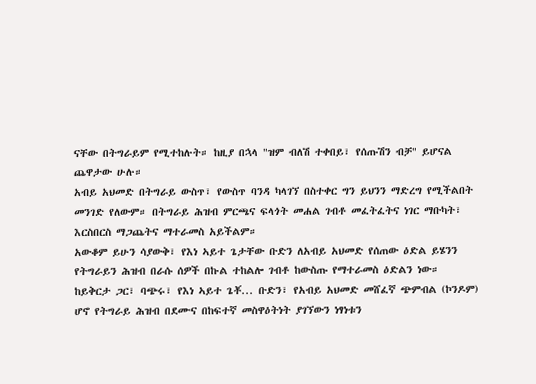ናቸው በትግራይም የሚተከሉት። ከዚያ በኋላ "ዝም ብለሽ ተቀበይ፣ የሰጡሽን ብቻ" ይሆናል ጨዋታው ሁሉ።
አብይ አህመድ በትግራይ ውስጥ፣ የውስጥ ባንዳ ካላገኘ በስተቀር ግን ይህንን ማድረግ የሚችልበት መንገድ የለውም። በትግራይ ሕዝብ ምርጫና ፍላጎት መሐል ገብቶ መፈትፈትና ነገር ማቡካት፣ እርስበርስ ማጋጨትና ማተራመስ አይችልም።
አውቆም ይሁን ሳያውቅ፣ የእነ ኣይተ ጌታቸው ቡድን ለአብይ አህመድ የሰጠው ዕድል ይሄንን የትግራይን ሕዝብ በራሱ ሰዎች በኩል ተከልሎ ገብቶ ከውስጡ የማተራመስ ዕድልን ነው።
ከይቅርታ ጋር፣ ባጭሩ፣ የእነ ኣይተ ጌቾ... ቡድን፣ የአብይ አህመድ መሸፈኛ ጭምብል (ኮንዶም) ሆኖ የትግራይ ሕዝብ በደሙና በከፍተኛ መስዋዕትነት ያገኘውን ነፃነቱን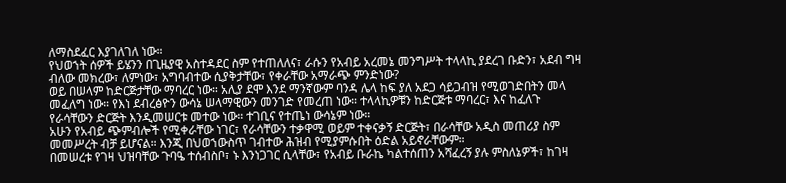ለማስደፈር እያገለገለ ነው።
የህወኀት ሰዎች ይሄንን በጊዜያዊ አስተዳደር ስም የተጠለለና፣ ራሱን የአብይ አረመኔ መንግሥት ተላላኪ ያደረገ ቡድን፣ አደብ ግዛ ብለው መክረው፣ ለምነው፣ አግባብተው ሲያቅታቸው፣ የቀራቸው አማራጭ ምንድነው?
ወይ በሠላም ከድርጅታቸው ማባረር ነው። አሊያ ደሞ እንደ ማንኛውም ባንዳ ሌላ ከፍ ያለ አደጋ ሳይጋብዝ የሚወገድበትን መላ መፈለግ ነው። የእነ ደብረፅዮን ውሳኔ ሠላማዊውን መንገድ የመረጠ ነው። ተላላኪዎቹን ከድርጅቱ ማባረር፣ እና ከፈለጉ የራሳቸውን ድርጅት እንዲመሠርቱ መተው ነው። ተገቢና የተጤነ ውሳኔም ነው።
አሁን የአብይ ጭምብሎች የሚቀራቸው ነገር፣ የራሳቸውን ተቃዋሚ ወይም ተቀናቃኝ ድርጅት፣ በራሳቸው አዲስ መጠሪያ ስም መመሥረት ብቻ ይሆናል። እንጂ በህወኀውስጥ ገብተው ሕዝብ የሚያምሱበት ዕድል አይኖራቸውም።
በመሠረቱ የገዛ ህዝባቸው ጉባዔ ተሰብስቦ፣ ኑ እንነጋገር ሲላቸው፣ የአብይ ቡራኬ ካልተሰጠን አሻፈረኝ ያሉ ምስለኔዎች፣ ከገዛ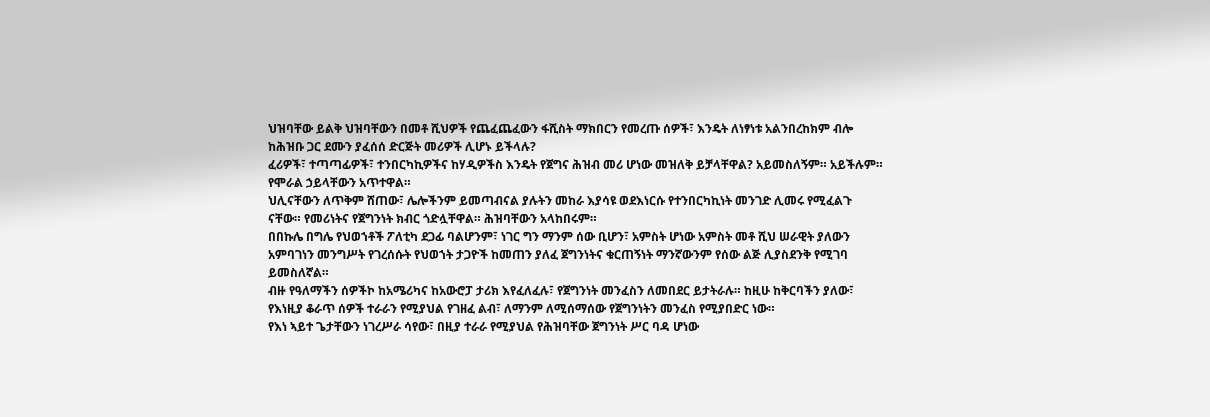ህዝባቸው ይልቅ ህዝባቸውን በመቶ ሺህዎች የጨፈጨፈውን ፋሺስት ማክበርን የመረጡ ሰዎች፣ እንዴት ለነፃነቱ አልንበረከክም ብሎ ከሕዝቡ ጋር ደሙን ያፈሰሰ ድርጅት መሪዎች ሊሆኑ ይችላሉ?
ፈሪዎች፣ ተጣጣፊዎች፣ ተንበርካኪዎችና ከሃዲዎችስ እንዴት የጀግና ሕዝብ መሪ ሆነው መዝለቅ ይቻላቸዋል? አይመስለኝም። አይችሉም። የሞራል ኃይላቸውን አጥተዋል።
ህሊናቸውን ለጥቅም ሸጠው፣ ሌሎችንም ይመጣብናል ያሉትን መከራ እያሳዩ ወደእነርሱ የተንበርካኪነት መንገድ ሊመሩ የሚፈልጉ ናቸው። የመሪነትና የጀግንነት ክብር ጎድሏቸዋል። ሕዝባቸውን አላከበሩም።
በበኩሌ በግሌ የህወኀቶች ፖለቲካ ደጋፊ ባልሆንም፣ ነገር ግን ማንም ሰው ቢሆን፣ አምስት ሆነው አምስት መቶ ሺህ ሠራዊት ያለውን አምባገነን መንግሥት የገረሰሱት የህወኀት ታጋዮች ከመጠን ያለፈ ጀግንነትና ቁርጠኝነት ማንኛውንም የሰው ልጅ ሊያስደንቅ የሚገባ ይመስለኛል።
ብዙ የዓለማችን ሰዎችኮ ከአሜሪካና ከአውሮፓ ታሪክ እየፈለፈሉ፣ የጀግንነት መንፈስን ለመበደር ይታትራሉ። ከዚሁ ከቅርባችን ያለው፣ የእነዚያ ቆራጥ ሰዎች ተራራን የሚያህል የገዘፈ ልብ፣ ለማንም ለሚሰማሰው የጀግንነትን መንፈስ የሚያበድር ነው።
የእነ ኣይተ ጌታቸውን ነገረሥራ ሳየው፣ በዚያ ተራራ የሚያህል የሕዝባቸው ጀግንነት ሥር ባዳ ሆነው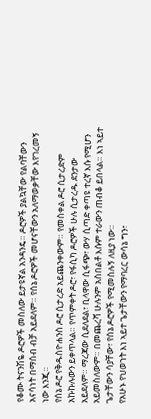የቆሙ ትናንሽዬ ዶሮዎች መስለው ይታዩኛል አንዳንዴ። ዶሮዎች ያልኳቸው የልባቸውን አናሳነት በማሰብ ብቻ አይደለም። የሰኔ ዶሮዎች መሆናቸውን አለማወቃቸው እየገረመኝ ነው እንጂ።
የሰኔ ዶሮ የቅዱስዮሐንስ ዶሮ ሲታረድ አይጨንቀውም። የመስቀል ዶሮ ሲታረድም አኩኩሉውን ይቀጥላል። የጥምቀት ዶሮ፣ የፋሲካ ዶሮዎች ሁሉ ሲታረዱ ደንታው አይደለም። ማረጃው ሲደለደል፣ ቢላዋው ሲፋጭ፣ ውሃ ሲጣድ ቀጣዩ ተረኛ እሱ የሚሆን አይመስለውም። በመጨረሻ ሁሉንም አስበልቶ እሱም ተራውን ጠብቆ ይበላል። እነ ኣይተ ጌታቸውን ሳያቸው፣ የሰኔ ዶሮዎች የሚመስሉኝ ለዚያ ነው።
የአሁኑ የህወኀት እነ ኣይተ ጌታቸውን የማባረር ውሳኔ ግን፣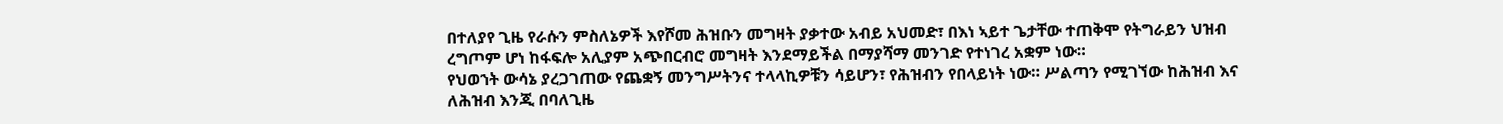በተለያየ ጊዜ የራሱን ምስለኔዎች እየሾመ ሕዝቡን መግዛት ያቃተው አብይ አህመድ፣ በእነ ኣይተ ጌታቸው ተጠቅሞ የትግራይን ህዝብ ረግጦም ሆነ ከፋፍሎ አሊያም አጭበርብሮ መግዛት እንደማይችል በማያሻማ መንገድ የተነገረ አቋም ነው።
የህወኀት ውሳኔ ያረጋገጠው የጨቋኝ መንግሥትንና ተላላኪዎቹን ሳይሆን፣ የሕዝብን የበላይነት ነው። ሥልጣን የሚገኘው ከሕዝብ እና ለሕዝብ እንጂ በባለጊዜ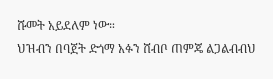ሹመት አይደለም ነው።
ህዝብን በባጀት ድጎማ አፉን ሸብቦ ጠምጄ ልጋልብብህ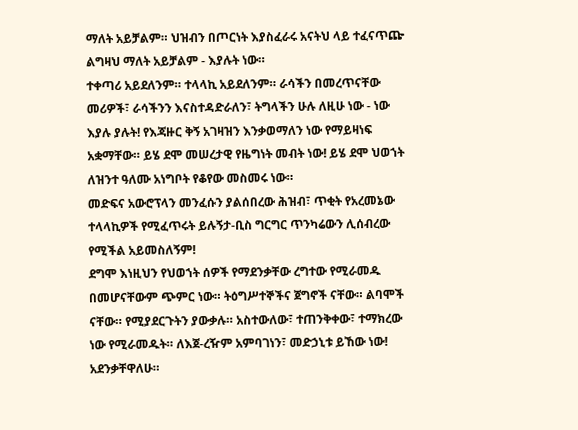ማለት አይቻልም። ህዝብን በጦርነት እያስፈራሩ አናትህ ላይ ተፈናጥጬ ልግዛህ ማለት አይቻልም - እያሉት ነው።
ተቀጣሪ አይደለንም። ተላላኪ አይደለንም። ራሳችን በመረጥናቸው መሪዎች፣ ራሳችንን እናስተዳድራለን፣ ትግላችን ሁሉ ለዚሁ ነው - ነው እያሉ ያሉት! የእጃዙር ቅኝ አገዛዝን እንቃወማለን ነው የማይዛነፍ አቋማቸው። ይሄ ደሞ መሠረታዊ የዜግነት መብት ነው! ይሄ ደሞ ህወኀት ለዝንተ ዓለሙ አነግቦት የቆየው መስመሩ ነው።
መድፍና አውሮፕላን መንፈሱን ያልሰበረው ሕዝብ፣ ጥቂት የአረመኔው ተላላኪዎች የሚፈጥሩት ይሉኝታ-ቢስ ግርግር ጥንካሬውን ሊሰብረው የሚችል አይመስለኝም!
ደግሞ እነዚህን የህወኀት ሰዎች የማደንቃቸው ረግተው የሚራመዱ በመሆናቸውም ጭምር ነው። ትዕግሥተኞችና ጀግኖች ናቸው። ልባሞች ናቸው። የሚያደርጉትን ያውቃሉ። አስተውለው፣ ተጠንቅቀው፣ ተማክረው ነው የሚራመዱት። ለእጀ-ረዥም አምባገነን፣ መድኃኒቱ ይኸው ነው! አደንቃቸዋለሁ።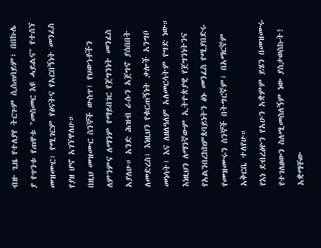ብዙ ጊዜ የተለያየ ትርጉም ሲሰጠባይም፣ በበኩሌ ያ የጥንቱ የጠዋቱ "መስመር እዩ ሓይልና" የተሰኘ መዝሙር፣ የሚገርም የፅናትና የአርበኝነት መንፈስ የያዘ ሆኖ አገኘዋለሁ።
በዚህ መዝሙር ስንኞች ውስጥ፣ የህወኀቶችን ለምንምና ለማንም የማይበገር የጀግንነት መንፈስ አያለሁ። አንድ ሕዝብ ራሱን አጀግኖ ያሰበበት ለመድረስ፣ እነዚህን የቁርጠኝነት ቃሎች አንግቦ መነሳት፣ እና ለዘለዓለም አለመርሳትም የግድ ነው።
እነዚህን ለማንኛውም ኢትዮጵያዊ የጀግንነትንና የአልንበረከክምጰባይነትን ፅኑ መንፈስ የሚያበድሩ የመዝሙሩን ስንኞች በትግርኛም፣ በአማርኛም አቅርቤ ተለየሁ።
የእነ ደብረፅዮን የአሁን አቋምም ይሄን በመዝሙሩ የተገለፀውን ስለሚመስለኝም ነው ያስታወስኩት! አቋማቸው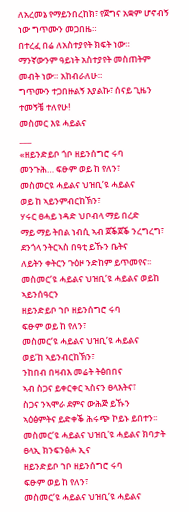ለአረመኔ የማይንበረከክ፣ የጀግና አቋም ሆኖብኝ ነው ግጥሙን መጋበዜ።
በተረፈ በሬ ለአስተያየት ክፍት ነው። ማንኛውንም ዓይነት አስተያየት መስጠትም መብት ነው። አከብራለሁ።
ግጥሙን ተጋበዙልኝ እያልኩ፣ ሰናይ ጊዜን ተመኝቼ ተለየሁ!
መስመር እዩ ሓይልና
___
«ዘይንድይቦ ጎቦ ዘይንሰግሮ ሩባ
መንጉሕ… ፍፁም ወይ ከ የለን፣
መስመርዩ ሓይልና ህዝቢ’ዩ ሓይልና
ወይ ከ ኣይንምብርከኽን፣
ሃሩር ፀሓይ ነዳድ ህቦብላ ማይ በረድ
ማይ ማይ ትበል ነብሲ ኣብ ጀቕጀቕ ንረግረግ፣
ደንጎላ ንትርኣስ በዓቲ ይኹን ቤትና
ለይትን ቀትርን ጉዕዞ ንድከም ይጥመየና፡፡
መስመር’ዩ ሓይልና ህዝቢ’ዩ ሓይልና ወይከ ኣይንሰዓርን
ዘይንድይቦ ኀቦ ዘይንሰግሮ ሩባ
ፍፁም ወይ ከ የለን፣
መስመር’ዩ ሓይልና ህዝቢ’ዩ ሓይልና
ወይ’ከ ኣይንብርከኽን፣
ንከበብ በዛብእ መሬት ትፅበበና
ኣብ ስጋና ይቀርቀር ኣስናን ፀላእትና፣
ስጋና ንኣሞራ ደምና ውሕጅ ይኹን
ኣዕፅምትና ይድቀቕ ሕሩጭ ኮይኑ ይበተን፡፡
መስመር’ዩ ሓይልና ህዝቢ'ዩ ሓይልና ክባታት ፀላኢ ክንፍንፅሖ ኢና
ዘይንድይቦ ኀቦ ዘይንሰግሮ ሩባ
ፍፁም ወይ ከ የለን፣
መስመር’ዩ ሓይልና ህዝቢ’ዩ ሓይልና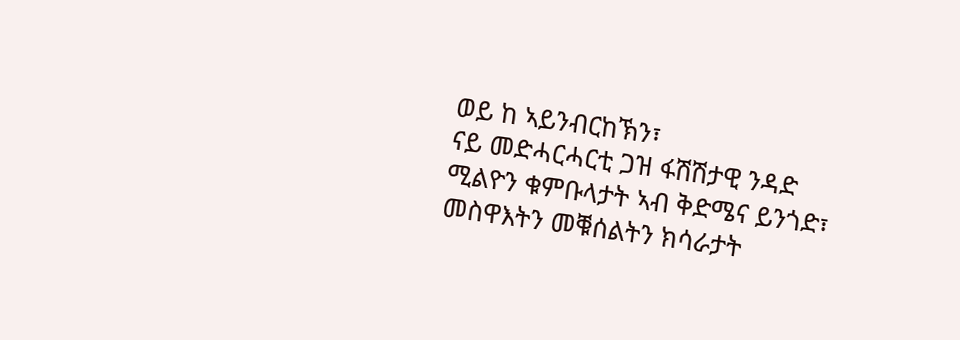ወይ ከ ኣይንብርከኽን፣
ናይ መድሓርሓርቲ ጋዝ ፋሽሽታዊ ንዳድ
ሚልዮን ቁምቡላታት ኣብ ቅድሜና ይንጎድ፣
መስዋእትን መቑሰልትን ክሳራታት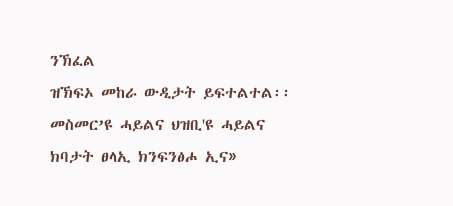ንኽፈል
ዝኽፍኦ መከራ ውዲታት ይፍተልተል፡፡
መስመር’ዩ ሓይልና ህዝቢ'ዩ ሓይልና ክባታት ፀላኢ ክንፍንፅሖ ኢና»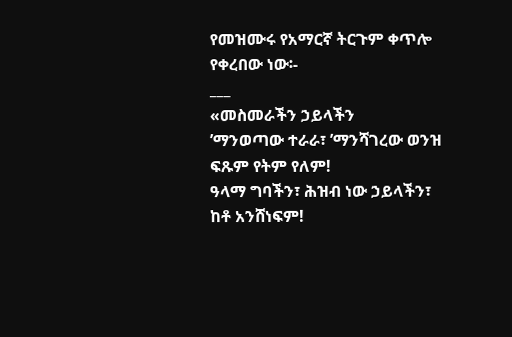የመዝሙሩ የአማርኛ ትርጉም ቀጥሎ የቀረበው ነው፡-
___
«መስመራችን ኃይላችን
’ማንወጣው ተራራ፣ ’ማንሻገረው ወንዝ
ፍጹም የትም የለም!
ዓላማ ግባችን፣ ሕዝብ ነው ኃይላችን፣ ከቶ አንሸነፍም!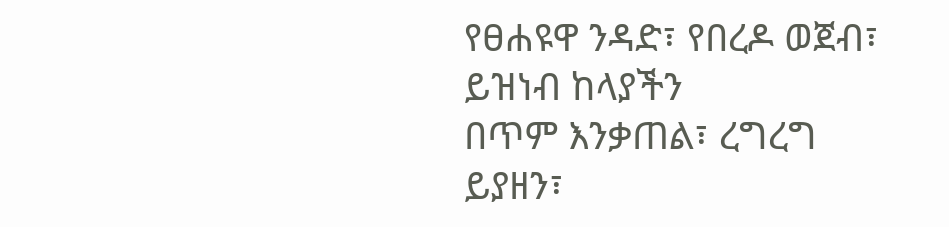የፀሐዩዋ ንዳድ፣ የበረዶ ወጀብ፣ ይዝነብ ከላያችን
በጥም እንቃጠል፣ ረግረግ ይያዘን፣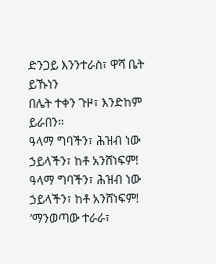ድንጋይ እንንተራስ፣ ዋሻ ቤት ይኹነን
በሌት ተቀን ጉዞ፣ እንድከም ይራበን፡፡
ዓላማ ግባችን፣ ሕዝብ ነው ኃይላችን፣ ከቶ አንሸነፍም!
ዓላማ ግባችን፣ ሕዝብ ነው ኃይላችን፣ ከቶ አንሸነፍም!
’ማንወጣው ተራራ፣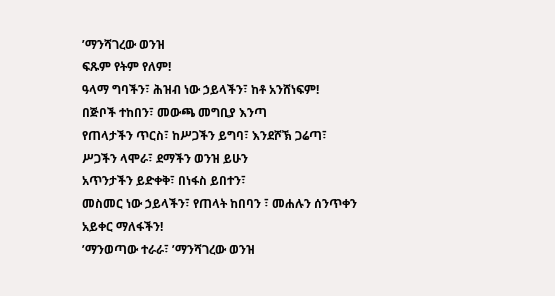’ማንሻገረው ወንዝ
ፍጹም የትም የለም!
ዓላማ ግባችን፣ ሕዝብ ነው ኃይላችን፣ ከቶ አንሸነፍም!
በጅቦች ተከበን፣ መውጫ መግቢያ እንጣ
የጠላታችን ጥርስ፣ ከሥጋችን ይግባ፣ እንደሾኽ ጋሬጣ፣
ሥጋችን ላሞራ፣ ደማችን ወንዝ ይሁን
አጥንታችን ይድቀቅ፣ በነፋስ ይበተን፣
መስመር ነው ኃይላችን፣ የጠላት ከበባን ፣ መሐሉን ሰንጥቀን
አይቀር ማለፋችን!
’ማንወጣው ተራራ፣ ’ማንሻገረው ወንዝ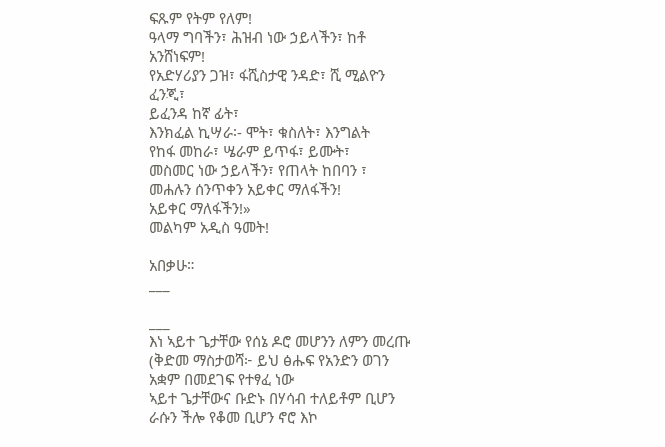ፍጹም የትም የለም!
ዓላማ ግባችን፣ ሕዝብ ነው ኃይላችን፣ ከቶ አንሸነፍም!
የአድሃሪያን ጋዝ፣ ፋሺስታዊ ንዳድ፣ ሺ ሚልዮን ፈንጂ፣
ይፈንዳ ከኛ ፊት፣
እንክፈል ኪሣራ፡- ሞት፣ ቁስለት፣ እንግልት
የከፋ መከራ፣ ሤራም ይጥፋ፣ ይሙት፣
መስመር ነው ኃይላችን፣ የጠላት ከበባን ፣
መሐሉን ሰንጥቀን አይቀር ማለፋችን!
አይቀር ማለፋችን!»
መልካም አዲስ ዓመት!

አበቃሁ።
___

___
እነ ኣይተ ጌታቸው የሰኔ ዶሮ መሆንን ለምን መረጡ
(ቅድመ ማስታወሻ፦ ይህ ፅሑፍ የአንድን ወገን አቋም በመደገፍ የተፃፈ ነው
ኣይተ ጌታቸውና ቡድኑ በሃሳብ ተለይቶም ቢሆን ራሱን ችሎ የቆመ ቢሆን ኖሮ እኮ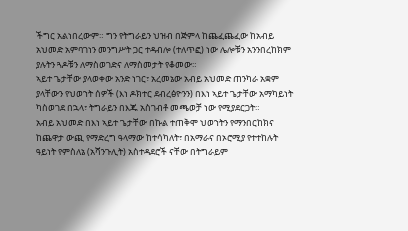ችግር አልነበረውም። ግን የትግራይን ህዝብ በጅምላ ከጨፈጨፈው ከአብይ አህመድ አምባገነን መንግሥት ጋር ተዳብሎ (ተለጥፎ) ነው ሌሎቹን አንንበረከክም ያሉትን ጓዶቹን ለማስወገድና ለማስመታት የቆመው።
ኣይተ ጌታቸው ያላወቀው አንድ ነገር፣ አረመኔው አብይ አህመድ ጠንካራ አቋም ያላቸውን የህወኀት ሰዎች (እነ ዶክተር ደብረፅዮንን) በእነ ኣይተ ጌታቸው አማካይነት ካስወገደ በኋላ፣ ትግራይን በእጁ አስገብቶ መጫወቻ ነው የሚያደርጋት።
አብይ አህመድ በእነ ኣይተ ጌታቸው በኩል ተጠቅሞ ህወኀትን የማንበርከክና ከጨዋታ ውጪ የማድረግ ዓላማው ከተሳካለት፣ በአማራና በኦሮሚያ የተተከሉት ዓይነት የምስለኔ (አሻንጉሊት) አስተዳደሮች ናቸው በትግራይም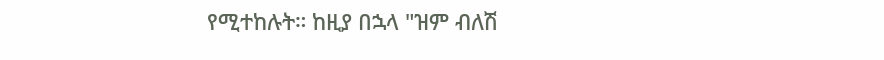የሚተከሉት። ከዚያ በኋላ "ዝም ብለሽ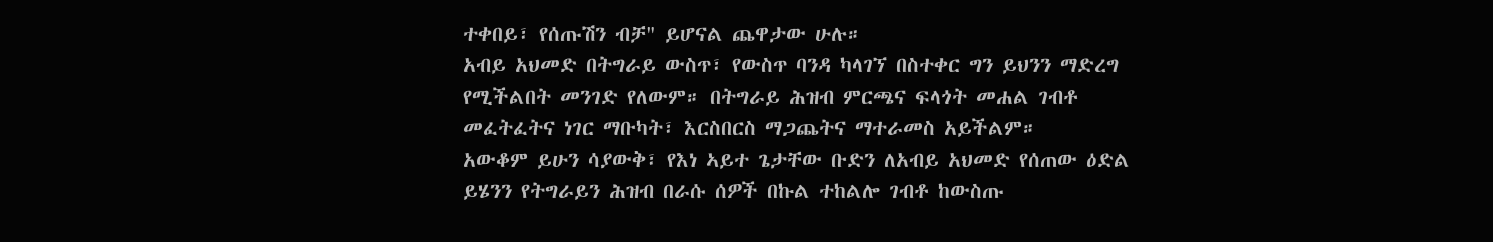ተቀበይ፣ የሰጡሽን ብቻ" ይሆናል ጨዋታው ሁሉ።
አብይ አህመድ በትግራይ ውስጥ፣ የውስጥ ባንዳ ካላገኘ በስተቀር ግን ይህንን ማድረግ የሚችልበት መንገድ የለውም። በትግራይ ሕዝብ ምርጫና ፍላጎት መሐል ገብቶ መፈትፈትና ነገር ማቡካት፣ እርስበርስ ማጋጨትና ማተራመስ አይችልም።
አውቆም ይሁን ሳያውቅ፣ የእነ ኣይተ ጌታቸው ቡድን ለአብይ አህመድ የሰጠው ዕድል ይሄንን የትግራይን ሕዝብ በራሱ ሰዎች በኩል ተከልሎ ገብቶ ከውስጡ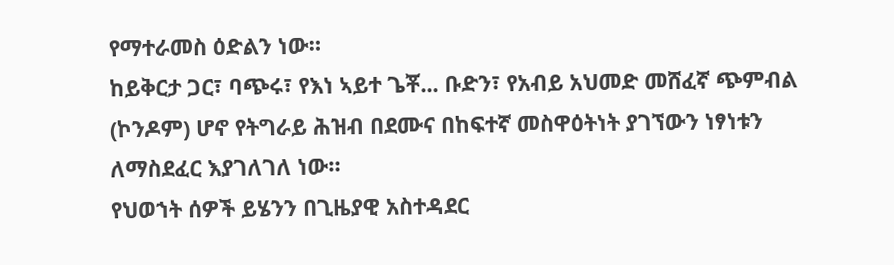የማተራመስ ዕድልን ነው።
ከይቅርታ ጋር፣ ባጭሩ፣ የእነ ኣይተ ጌቾ... ቡድን፣ የአብይ አህመድ መሸፈኛ ጭምብል (ኮንዶም) ሆኖ የትግራይ ሕዝብ በደሙና በከፍተኛ መስዋዕትነት ያገኘውን ነፃነቱን ለማስደፈር እያገለገለ ነው።
የህወኀት ሰዎች ይሄንን በጊዜያዊ አስተዳደር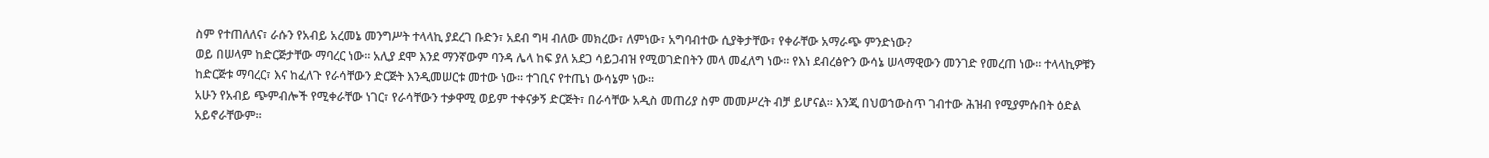ስም የተጠለለና፣ ራሱን የአብይ አረመኔ መንግሥት ተላላኪ ያደረገ ቡድን፣ አደብ ግዛ ብለው መክረው፣ ለምነው፣ አግባብተው ሲያቅታቸው፣ የቀራቸው አማራጭ ምንድነው?
ወይ በሠላም ከድርጅታቸው ማባረር ነው። አሊያ ደሞ እንደ ማንኛውም ባንዳ ሌላ ከፍ ያለ አደጋ ሳይጋብዝ የሚወገድበትን መላ መፈለግ ነው። የእነ ደብረፅዮን ውሳኔ ሠላማዊውን መንገድ የመረጠ ነው። ተላላኪዎቹን ከድርጅቱ ማባረር፣ እና ከፈለጉ የራሳቸውን ድርጅት እንዲመሠርቱ መተው ነው። ተገቢና የተጤነ ውሳኔም ነው።
አሁን የአብይ ጭምብሎች የሚቀራቸው ነገር፣ የራሳቸውን ተቃዋሚ ወይም ተቀናቃኝ ድርጅት፣ በራሳቸው አዲስ መጠሪያ ስም መመሥረት ብቻ ይሆናል። እንጂ በህወኀውስጥ ገብተው ሕዝብ የሚያምሱበት ዕድል አይኖራቸውም።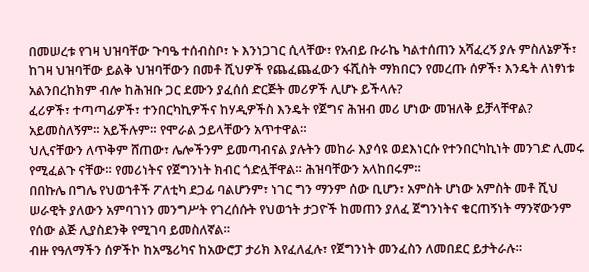በመሠረቱ የገዛ ህዝባቸው ጉባዔ ተሰብስቦ፣ ኑ እንነጋገር ሲላቸው፣ የአብይ ቡራኬ ካልተሰጠን አሻፈረኝ ያሉ ምስለኔዎች፣ ከገዛ ህዝባቸው ይልቅ ህዝባቸውን በመቶ ሺህዎች የጨፈጨፈውን ፋሺስት ማክበርን የመረጡ ሰዎች፣ እንዴት ለነፃነቱ አልንበረከክም ብሎ ከሕዝቡ ጋር ደሙን ያፈሰሰ ድርጅት መሪዎች ሊሆኑ ይችላሉ?
ፈሪዎች፣ ተጣጣፊዎች፣ ተንበርካኪዎችና ከሃዲዎችስ እንዴት የጀግና ሕዝብ መሪ ሆነው መዝለቅ ይቻላቸዋል? አይመስለኝም። አይችሉም። የሞራል ኃይላቸውን አጥተዋል።
ህሊናቸውን ለጥቅም ሸጠው፣ ሌሎችንም ይመጣብናል ያሉትን መከራ እያሳዩ ወደእነርሱ የተንበርካኪነት መንገድ ሊመሩ የሚፈልጉ ናቸው። የመሪነትና የጀግንነት ክብር ጎድሏቸዋል። ሕዝባቸውን አላከበሩም።
በበኩሌ በግሌ የህወኀቶች ፖለቲካ ደጋፊ ባልሆንም፣ ነገር ግን ማንም ሰው ቢሆን፣ አምስት ሆነው አምስት መቶ ሺህ ሠራዊት ያለውን አምባገነን መንግሥት የገረሰሱት የህወኀት ታጋዮች ከመጠን ያለፈ ጀግንነትና ቁርጠኝነት ማንኛውንም የሰው ልጅ ሊያስደንቅ የሚገባ ይመስለኛል።
ብዙ የዓለማችን ሰዎችኮ ከአሜሪካና ከአውሮፓ ታሪክ እየፈለፈሉ፣ የጀግንነት መንፈስን ለመበደር ይታትራሉ።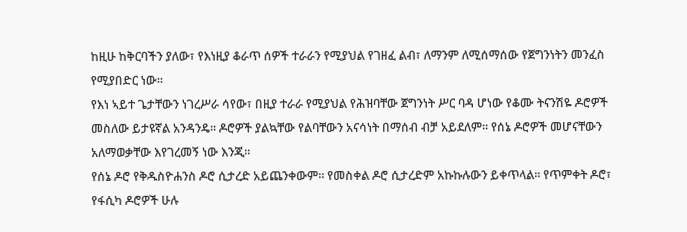ከዚሁ ከቅርባችን ያለው፣ የእነዚያ ቆራጥ ሰዎች ተራራን የሚያህል የገዘፈ ልብ፣ ለማንም ለሚሰማሰው የጀግንነትን መንፈስ የሚያበድር ነው።
የእነ ኣይተ ጌታቸውን ነገረሥራ ሳየው፣ በዚያ ተራራ የሚያህል የሕዝባቸው ጀግንነት ሥር ባዳ ሆነው የቆሙ ትናንሽዬ ዶሮዎች መስለው ይታዩኛል አንዳንዴ። ዶሮዎች ያልኳቸው የልባቸውን አናሳነት በማሰብ ብቻ አይደለም። የሰኔ ዶሮዎች መሆናቸውን አለማወቃቸው እየገረመኝ ነው እንጂ።
የሰኔ ዶሮ የቅዱስዮሐንስ ዶሮ ሲታረድ አይጨንቀውም። የመስቀል ዶሮ ሲታረድም አኩኩሉውን ይቀጥላል። የጥምቀት ዶሮ፣ የፋሲካ ዶሮዎች ሁሉ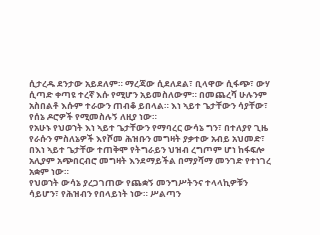ሲታረዱ ደንታው አይደለም። ማረጃው ሲደለደል፣ ቢላዋው ሲፋጭ፣ ውሃ ሲጣድ ቀጣዩ ተረኛ እሱ የሚሆን አይመስለውም። በመጨረሻ ሁሉንም አስበልቶ እሱም ተራውን ጠብቆ ይበላል። እነ ኣይተ ጌታቸውን ሳያቸው፣ የሰኔ ዶሮዎች የሚመስሉኝ ለዚያ ነው።
የአሁኑ የህወኀት እነ ኣይተ ጌታቸውን የማባረር ውሳኔ ግን፣ በተለያየ ጊዜ የራሱን ምስለኔዎች እየሾመ ሕዝቡን መግዛት ያቃተው አብይ አህመድ፣ በእነ ኣይተ ጌታቸው ተጠቅሞ የትግራይን ህዝብ ረግጦም ሆነ ከፋፍሎ አሊያም አጭበርብሮ መግዛት እንደማይችል በማያሻማ መንገድ የተነገረ አቋም ነው።
የህወኀት ውሳኔ ያረጋገጠው የጨቋኝ መንግሥትንና ተላላኪዎቹን ሳይሆን፣ የሕዝብን የበላይነት ነው። ሥልጣን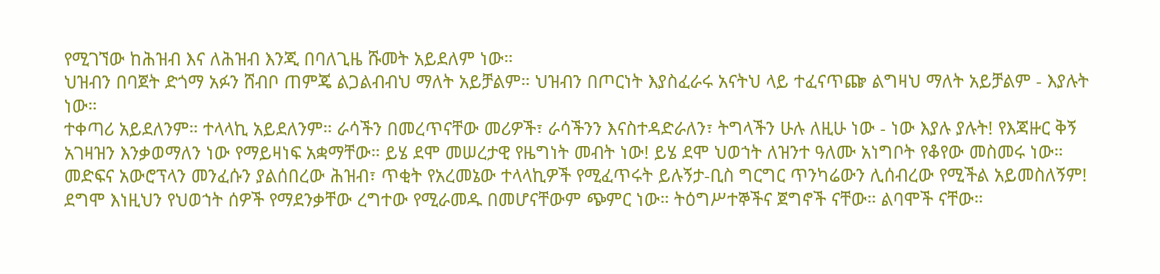የሚገኘው ከሕዝብ እና ለሕዝብ እንጂ በባለጊዜ ሹመት አይደለም ነው።
ህዝብን በባጀት ድጎማ አፉን ሸብቦ ጠምጄ ልጋልብብህ ማለት አይቻልም። ህዝብን በጦርነት እያስፈራሩ አናትህ ላይ ተፈናጥጬ ልግዛህ ማለት አይቻልም - እያሉት ነው።
ተቀጣሪ አይደለንም። ተላላኪ አይደለንም። ራሳችን በመረጥናቸው መሪዎች፣ ራሳችንን እናስተዳድራለን፣ ትግላችን ሁሉ ለዚሁ ነው - ነው እያሉ ያሉት! የእጃዙር ቅኝ አገዛዝን እንቃወማለን ነው የማይዛነፍ አቋማቸው። ይሄ ደሞ መሠረታዊ የዜግነት መብት ነው! ይሄ ደሞ ህወኀት ለዝንተ ዓለሙ አነግቦት የቆየው መስመሩ ነው።
መድፍና አውሮፕላን መንፈሱን ያልሰበረው ሕዝብ፣ ጥቂት የአረመኔው ተላላኪዎች የሚፈጥሩት ይሉኝታ-ቢስ ግርግር ጥንካሬውን ሊሰብረው የሚችል አይመስለኝም!
ደግሞ እነዚህን የህወኀት ሰዎች የማደንቃቸው ረግተው የሚራመዱ በመሆናቸውም ጭምር ነው። ትዕግሥተኞችና ጀግኖች ናቸው። ልባሞች ናቸው።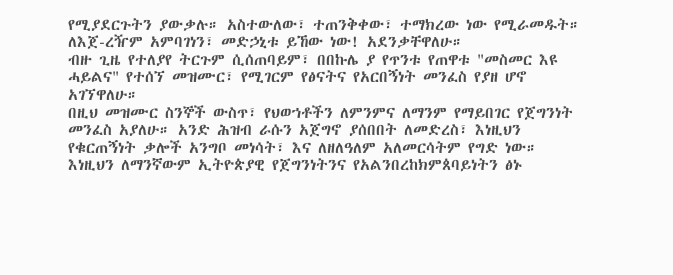የሚያደርጉትን ያውቃሉ። አስተውለው፣ ተጠንቅቀው፣ ተማክረው ነው የሚራመዱት። ለእጀ-ረዥም አምባገነን፣ መድኃኒቱ ይኸው ነው! አደንቃቸዋለሁ።
ብዙ ጊዜ የተለያየ ትርጉም ሲሰጠባይም፣ በበኩሌ ያ የጥንቱ የጠዋቱ "መስመር እዩ ሓይልና" የተሰኘ መዝሙር፣ የሚገርም የፅናትና የአርበኝነት መንፈስ የያዘ ሆኖ አገኘዋለሁ።
በዚህ መዝሙር ስንኞች ውስጥ፣ የህወኀቶችን ለምንምና ለማንም የማይበገር የጀግንነት መንፈስ አያለሁ። አንድ ሕዝብ ራሱን አጀግኖ ያሰበበት ለመድረስ፣ እነዚህን የቁርጠኝነት ቃሎች አንግቦ መነሳት፣ እና ለዘለዓለም አለመርሳትም የግድ ነው።
እነዚህን ለማንኛውም ኢትዮጵያዊ የጀግንነትንና የአልንበረከክምጰባይነትን ፅኑ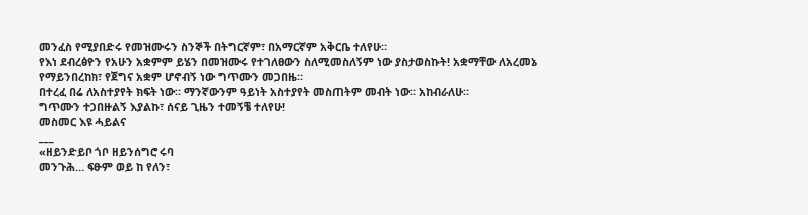መንፈስ የሚያበድሩ የመዝሙሩን ስንኞች በትግርኛም፣ በአማርኛም አቅርቤ ተለየሁ።
የእነ ደብረፅዮን የአሁን አቋምም ይሄን በመዝሙሩ የተገለፀውን ስለሚመስለኝም ነው ያስታወስኩት! አቋማቸው ለአረመኔ የማይንበረከክ፣ የጀግና አቋም ሆኖብኝ ነው ግጥሙን መጋበዜ።
በተረፈ በሬ ለአስተያየት ክፍት ነው። ማንኛውንም ዓይነት አስተያየት መስጠትም መብት ነው። አከብራለሁ።
ግጥሙን ተጋበዙልኝ እያልኩ፣ ሰናይ ጊዜን ተመኝቼ ተለየሁ!
መስመር እዩ ሓይልና
___
«ዘይንድይቦ ጎቦ ዘይንሰግሮ ሩባ
መንጉሕ… ፍፁም ወይ ከ የለን፣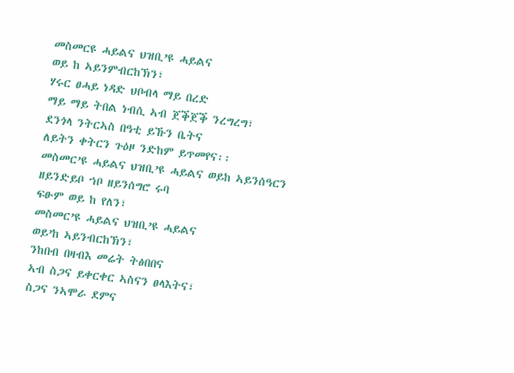መስመርዩ ሓይልና ህዝቢ’ዩ ሓይልና
ወይ ከ ኣይንምብርከኽን፣
ሃሩር ፀሓይ ነዳድ ህቦብላ ማይ በረድ
ማይ ማይ ትበል ነብሲ ኣብ ጀቕጀቕ ንረግረግ፣
ደንጎላ ንትርኣስ በዓቲ ይኹን ቤትና
ለይትን ቀትርን ጉዕዞ ንድከም ይጥመየና፡፡
መስመር’ዩ ሓይልና ህዝቢ’ዩ ሓይልና ወይከ ኣይንሰዓርን
ዘይንድይቦ ኀቦ ዘይንሰግሮ ሩባ
ፍፁም ወይ ከ የለን፣
መስመር’ዩ ሓይልና ህዝቢ’ዩ ሓይልና
ወይ’ከ ኣይንብርከኽን፣
ንከበብ በዛብእ መሬት ትፅበበና
ኣብ ስጋና ይቀርቀር ኣስናን ፀላእትና፣
ስጋና ንኣሞራ ደምና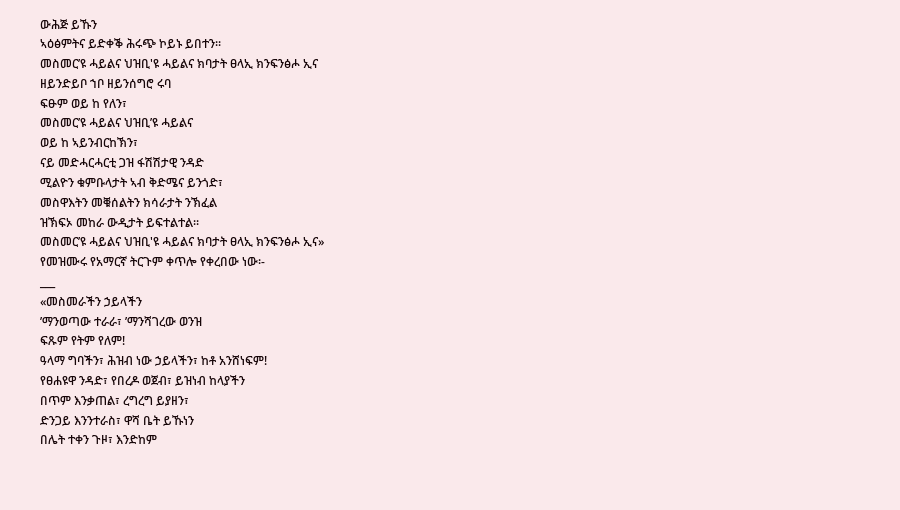ውሕጅ ይኹን
ኣዕፅምትና ይድቀቕ ሕሩጭ ኮይኑ ይበተን፡፡
መስመር’ዩ ሓይልና ህዝቢ'ዩ ሓይልና ክባታት ፀላኢ ክንፍንፅሖ ኢና
ዘይንድይቦ ኀቦ ዘይንሰግሮ ሩባ
ፍፁም ወይ ከ የለን፣
መስመር’ዩ ሓይልና ህዝቢ’ዩ ሓይልና
ወይ ከ ኣይንብርከኽን፣
ናይ መድሓርሓርቲ ጋዝ ፋሽሽታዊ ንዳድ
ሚልዮን ቁምቡላታት ኣብ ቅድሜና ይንጎድ፣
መስዋእትን መቑሰልትን ክሳራታት ንኽፈል
ዝኽፍኦ መከራ ውዲታት ይፍተልተል፡፡
መስመር’ዩ ሓይልና ህዝቢ'ዩ ሓይልና ክባታት ፀላኢ ክንፍንፅሖ ኢና»
የመዝሙሩ የአማርኛ ትርጉም ቀጥሎ የቀረበው ነው፡-
___
«መስመራችን ኃይላችን
’ማንወጣው ተራራ፣ ’ማንሻገረው ወንዝ
ፍጹም የትም የለም!
ዓላማ ግባችን፣ ሕዝብ ነው ኃይላችን፣ ከቶ አንሸነፍም!
የፀሐዩዋ ንዳድ፣ የበረዶ ወጀብ፣ ይዝነብ ከላያችን
በጥም እንቃጠል፣ ረግረግ ይያዘን፣
ድንጋይ እንንተራስ፣ ዋሻ ቤት ይኹነን
በሌት ተቀን ጉዞ፣ እንድከም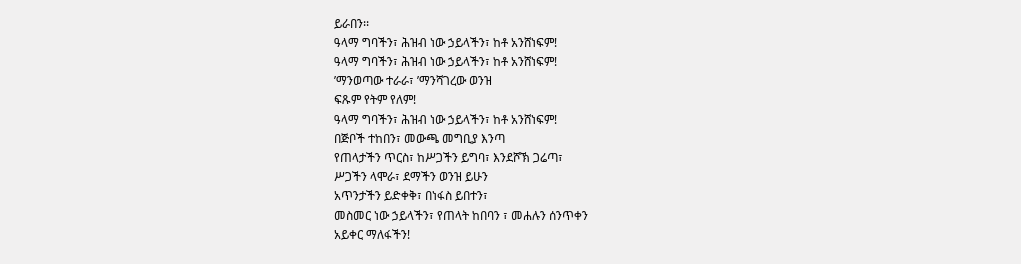ይራበን፡፡
ዓላማ ግባችን፣ ሕዝብ ነው ኃይላችን፣ ከቶ አንሸነፍም!
ዓላማ ግባችን፣ ሕዝብ ነው ኃይላችን፣ ከቶ አንሸነፍም!
’ማንወጣው ተራራ፣ ’ማንሻገረው ወንዝ
ፍጹም የትም የለም!
ዓላማ ግባችን፣ ሕዝብ ነው ኃይላችን፣ ከቶ አንሸነፍም!
በጅቦች ተከበን፣ መውጫ መግቢያ እንጣ
የጠላታችን ጥርስ፣ ከሥጋችን ይግባ፣ እንደሾኽ ጋሬጣ፣
ሥጋችን ላሞራ፣ ደማችን ወንዝ ይሁን
አጥንታችን ይድቀቅ፣ በነፋስ ይበተን፣
መስመር ነው ኃይላችን፣ የጠላት ከበባን ፣ መሐሉን ሰንጥቀን
አይቀር ማለፋችን!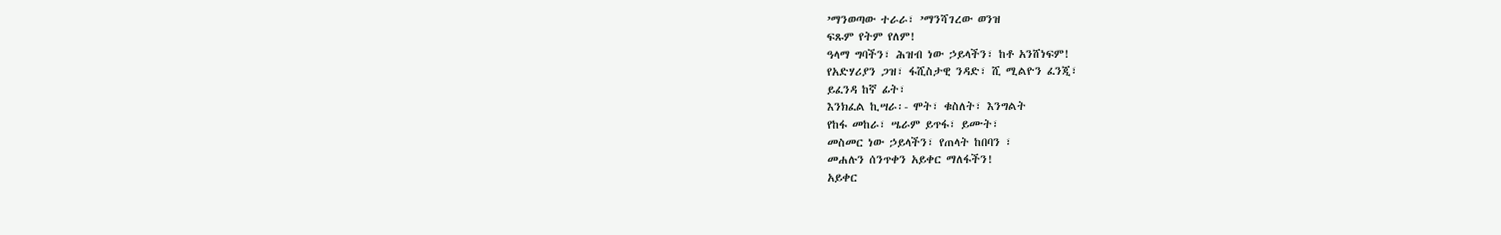’ማንወጣው ተራራ፣ ’ማንሻገረው ወንዝ
ፍጹም የትም የለም!
ዓላማ ግባችን፣ ሕዝብ ነው ኃይላችን፣ ከቶ አንሸነፍም!
የአድሃሪያን ጋዝ፣ ፋሺስታዊ ንዳድ፣ ሺ ሚልዮን ፈንጂ፣
ይፈንዳ ከኛ ፊት፣
እንክፈል ኪሣራ፡- ሞት፣ ቁስለት፣ እንግልት
የከፋ መከራ፣ ሤራም ይጥፋ፣ ይሙት፣
መስመር ነው ኃይላችን፣ የጠላት ከበባን ፣
መሐሉን ሰንጥቀን አይቀር ማለፋችን!
አይቀር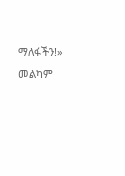ማለፋችን!»
መልካም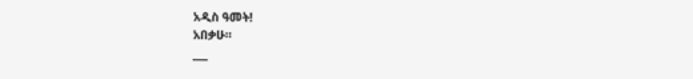አዲስ ዓመት!
አበቃሁ።
___